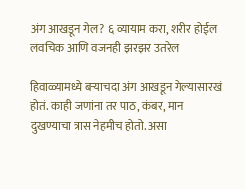अंग आखडून गेल? ६ व्यायाम करा, शरीर होईल लवचिक आणि वजनही झरझर उतरेल

हिवाळ्यामध्ये बऱ्याचदा अंग आखडून गेल्यासारखं होतं. काही जणांना तर पाठ, कंबर, मान दुखण्याचा त्रास नेहमीच होतो. असा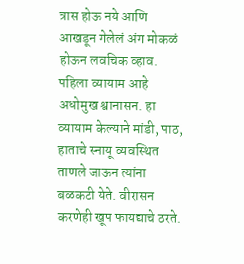त्रास होऊ नये आणि आखडून गेलेलं अंग मोकळं होऊन लवचिक व्हाव. पहिला व्यायाम आहे अधोमुख श्वानासन. हा व्यायाम केल्याने मांडी, पाठ, हाताचे स्नायू व्यवस्थित ताणले जाऊन त्यांना बळकटी येते. वीरासन करणेही खूप फायद्याचे ठरते.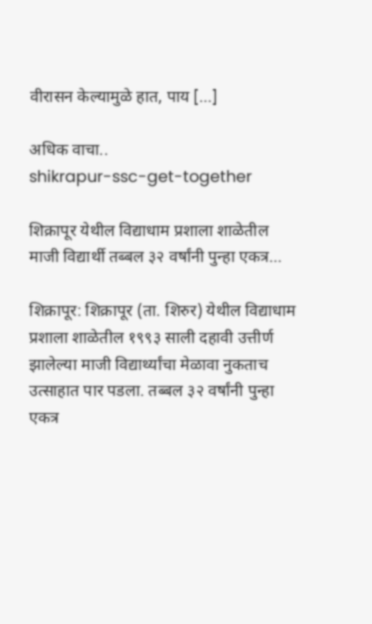वीरासन केल्यामुळे हात, पाय […]

अधिक वाचा..
shikrapur-ssc-get-together

शिक्रापूर येथील विद्याधाम प्रशाला शाळेतील माजी विद्यार्थी तब्बल ३२ वर्षांनी पुन्हा एकत्र…

शिक्रापूर: शिक्रापूर (ता. शिरुर) येथील विद्याधाम प्रशाला शाळेतील १९९३ साली दहावी उत्तीर्ण झालेल्या माजी विद्यार्थ्यांचा मेळावा नुकताच उत्साहात पार पडला. तब्बल ३२ वर्षांनी पुन्हा एकत्र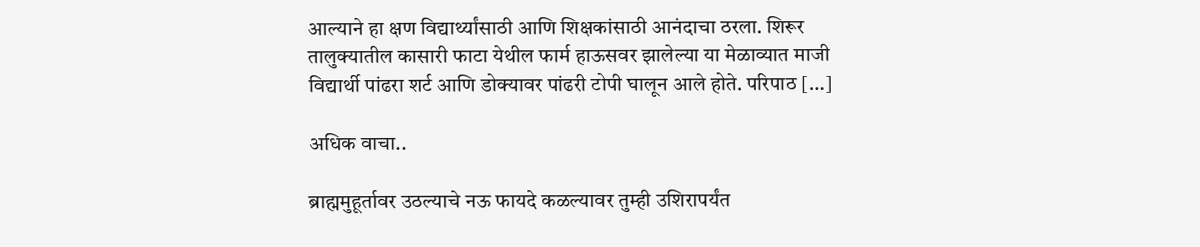आल्याने हा क्षण विद्यार्थ्यांसाठी आणि शिक्षकांसाठी आनंदाचा ठरला. शिरूर तालुक्यातील कासारी फाटा येथील फार्म हाऊसवर झालेल्या या मेळाव्यात माजी विद्यार्थी पांढरा शर्ट आणि डोक्यावर पांढरी टोपी घालून आले होते. परिपाठ […]

अधिक वाचा..

ब्राह्ममुहूर्तावर उठल्याचे नऊ फायदे कळल्यावर तुम्ही उशिरापर्यंत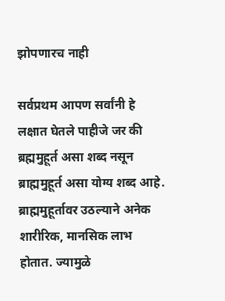झोपणारच नाही

सर्वप्रथम आपण सर्वांनी हे लक्षात घेतले पाहीजे जर की ब्रह्ममुहूर्त असा शब्द नसून ब्राह्ममुहूर्त असा योग्य शब्द आहे. ब्राह्ममुहूर्तावर उठल्याने अनेक शारीरिक, मानसिक लाभ होतात. ज्यामुळे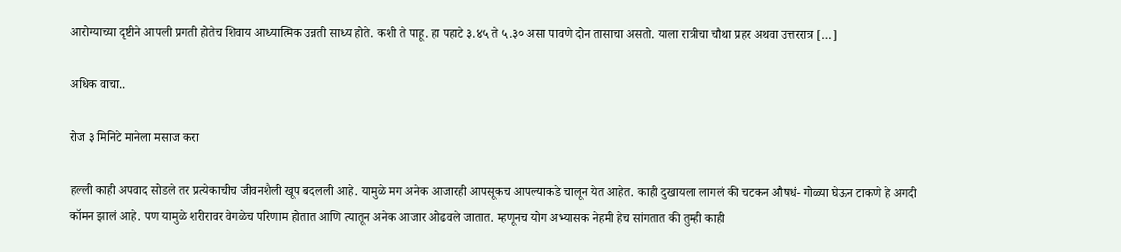आरोग्याच्या दृष्टीने आपली प्रगती होतेच शिवाय आध्यात्मिक उन्नती साध्य होते. कशी ते पाहू. हा पहाटे ३.४५ ते ५.३० असा पावणे दोन तासाचा असतो. याला रात्रीचा चौथा प्रहर अथवा उत्तररात्र […]

अधिक वाचा..

रोज ३ मिनिटे मानेला मसाज करा

हल्ली काही अपवाद सोडले तर प्रत्येकाचीच जीवनशैली खूप बदलली आहे. यामुळे मग अनेक आजारही आपसूकच आपल्याकडे चालून येत आहेत. काही दुखायला लागलं की चटकन औषधं- गोळ्या घेऊन टाकणे हे अगदी कॉमन झालं आहे. पण यामुळे शरीरावर वेगळेच परिणाम होतात आणि त्यातून अनेक आजार ओढवले जातात. म्हणूनच योग अभ्यासक नेहमी हेच सांगतात की तुम्ही काही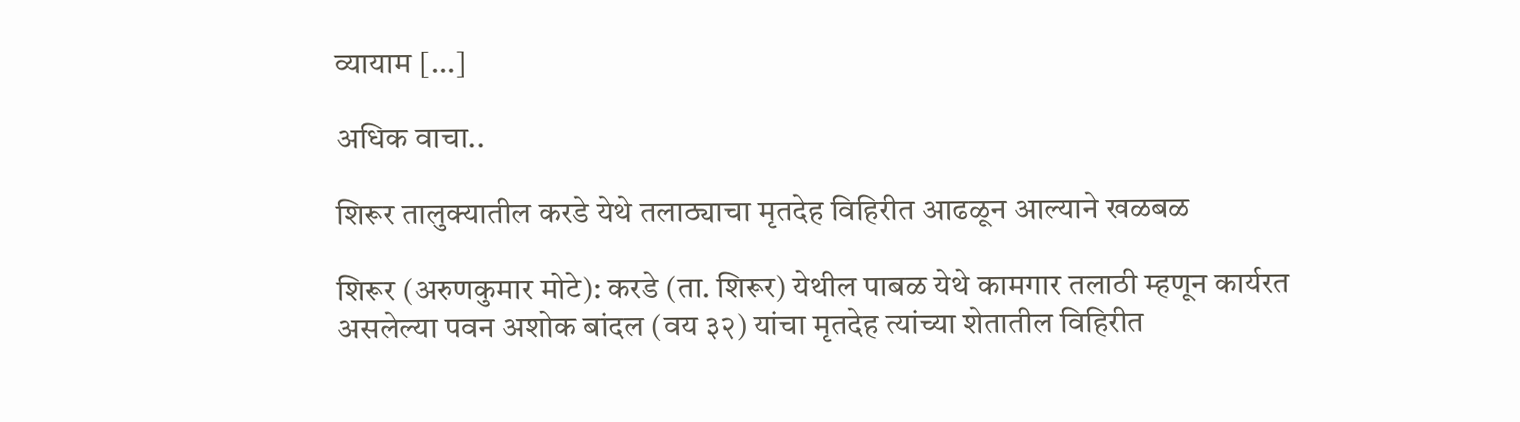व्यायाम […]

अधिक वाचा..

शिरूर तालुक्यातील करडे येथे तलाठ्याचा मृतदेह विहिरीत आढळून आल्याने खळबळ

शिरूर (अरुणकुमार मोटे): करडे (ता. शिरूर) येथील पाबळ येथे कामगार तलाठी म्हणून कार्यरत असलेल्या पवन अशोक बांदल (वय ३२) यांचा मृतदेह त्यांच्या शेतातील विहिरीत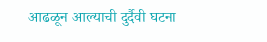आढळून आल्याची दुर्दैवी घटना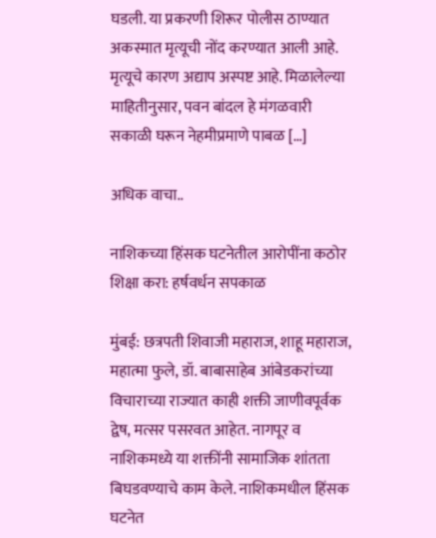घडली. या प्रकरणी शिरूर पोलीस ठाण्यात अकस्मात मृत्यूची नोंद करण्यात आली आहे. मृत्यूचे कारण अद्याप अस्पष्ट आहे. मिळालेल्या माहितीनुसार, पवन बांदल हे मंगळवारी सकाळी घरून नेहमीप्रमाणे पाबळ […]

अधिक वाचा..

नाशिकच्या हिंसक घटनेतील आरोपींना कठोर शिक्षा करा: हर्षवर्धन सपकाळ

मुंबई: छत्रपती शिवाजी महाराज, शाहू महाराज, महात्मा फुले, डॉ. बाबासाहेब आंबेडकरांच्या विचाराच्या राज्यात काही शक्ती जाणीवपूर्वक द्वेष, मत्सर पसरवत आहेत. नागपूर व नाशिकमध्ये या शक्तींनी सामाजिक शांतता बिघडवण्याचे काम केले. नाशिकमधील हिंसक घटनेत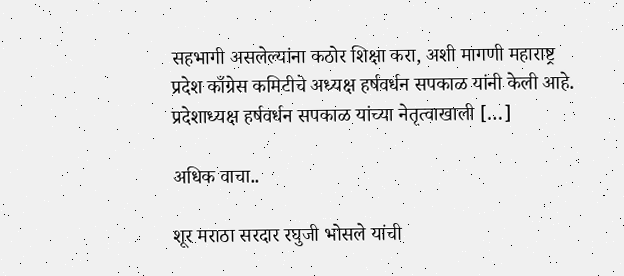सहभागी असलेल्यांना कठोर शिक्षा करा, अशी मागणी महाराष्ट्र प्रदेश काँग्रेस कमिटीचे अध्यक्ष हर्षवर्धन सपकाळ यांनी केली आहे. प्रदेशाध्यक्ष हर्षवर्धन सपकाळ यांच्या नेतृत्वाखाली […]

अधिक वाचा..

शूर मराठा सरदार रघुजी भोसले यांची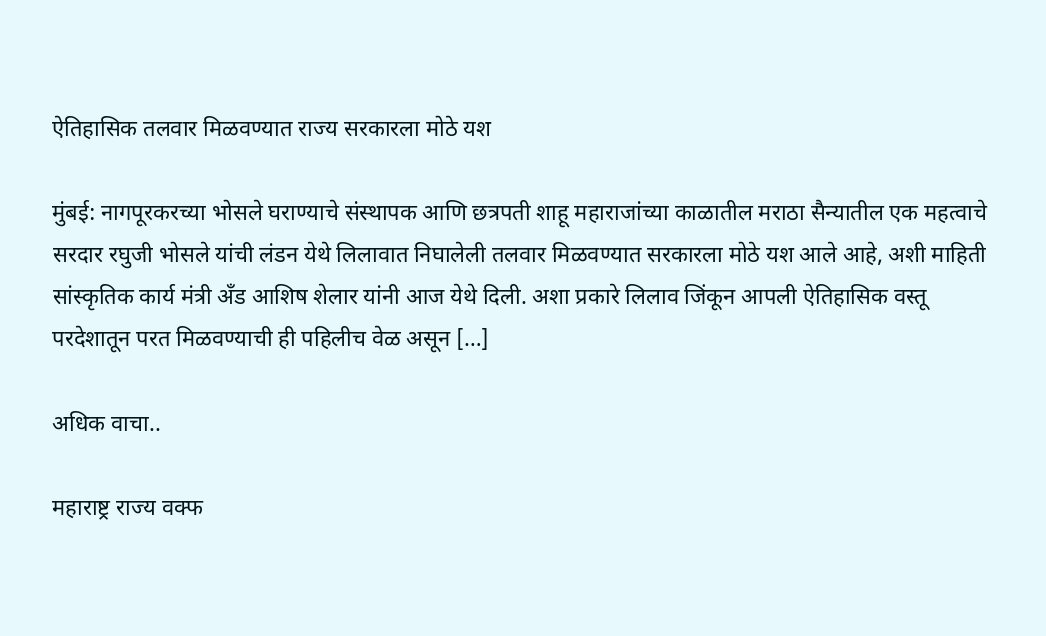ऐतिहासिक तलवार मिळवण्यात राज्य सरकारला मोठे यश

मुंबई: नागपूरकरच्या भोसले घराण्याचे संस्थापक आणि छत्रपती शाहू महाराजांच्या काळातील मराठा सैन्यातील एक महत्वाचे सरदार रघुजी भोसले यांची लंडन येथे लिलावात निघालेली तलवार मिळवण्यात सरकारला मोठे यश आले आहे, अशी माहिती सांस्कृतिक कार्य मंत्री अँड आशिष शेलार यांनी आज येथे दिली. अशा प्रकारे लिलाव जिंकून आपली ऐतिहासिक वस्तू परदेशातून परत मिळवण्याची ही पहिलीच वेळ असून […]

अधिक वाचा..

महाराष्ट्र राज्य वक्फ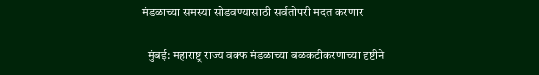मंडळाच्या समस्या सोडवण्यासाठी सर्वतोपरी मदत करणार

  मुंबई: महाराष्ट्र राज्य वक्फ मंडळाच्या बळकटीकरणाच्या दृष्टीने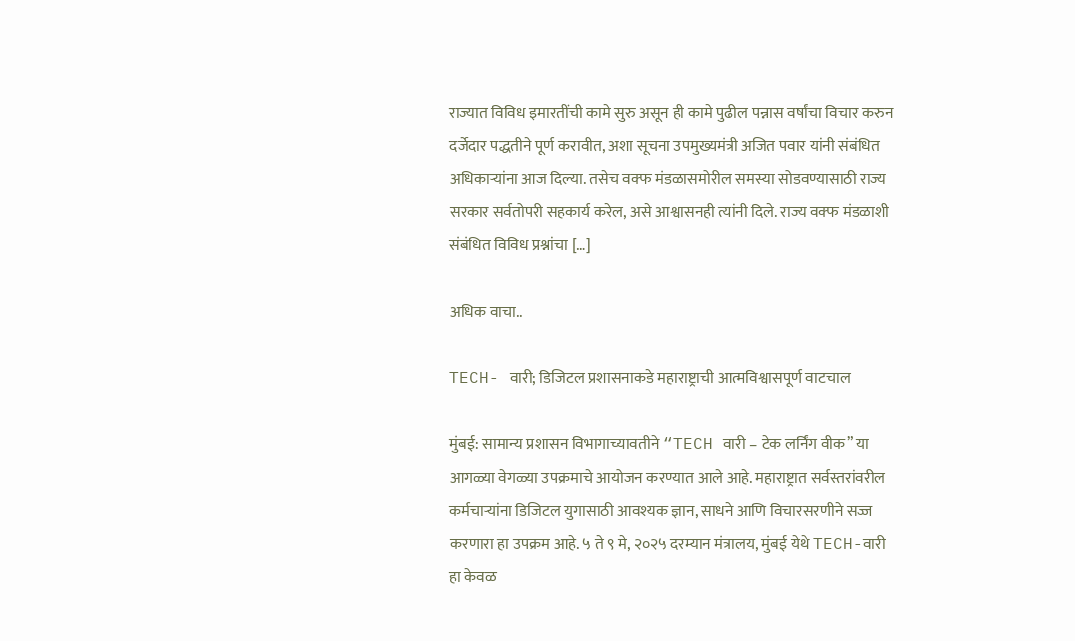राज्यात विविध इमारतींची कामे सुरु असून ही कामे पुढील पन्नास वर्षांचा विचार करुन दर्जेदार पद्धतीने पूर्ण करावीत, अशा सूचना उपमुख्यमंत्री अजित पवार यांनी संबंधित अधिकाऱ्यांना आज दिल्या. तसेच वक्फ मंडळासमोरील समस्या सोडवण्यासाठी राज्य सरकार सर्वतोपरी सहकार्य करेल, असे आश्वासनही त्यांनी दिले. राज्य वक्फ मंडळाशी संबंधित विविध प्रश्नांचा […]

अधिक वाचा..

TECH- वारी; डिजिटल प्रशासनाकडे महाराष्ट्राची आत्मविश्वासपूर्ण वाटचाल

मुंबई: सामान्य प्रशासन विभागाच्यावतीने “TECH वारी – टेक लर्निंग वीक” या आगळ्या वेगळ्या उपक्रमाचे आयोजन करण्यात आले आहे. महाराष्ट्रात सर्वस्तरांवरील कर्मचाऱ्यांना डिजिटल युगासाठी आवश्यक ज्ञान, साधने आणि विचारसरणीने सज्ज करणारा हा उपक्रम आहे. ५ ते ९ मे, २०२५ दरम्यान मंत्रालय, मुंबई येथे TECH-वारी हा केवळ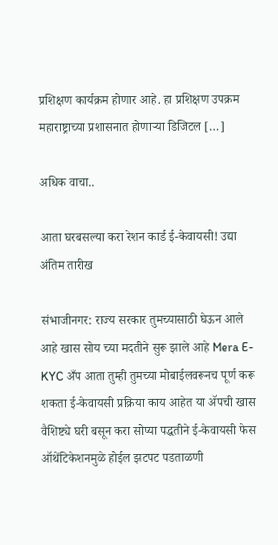प्रशिक्षण कार्यक्रम होणार आहे. हा प्रशिक्षण उपक्रम महाराष्ट्राच्या प्रशासनात होणाऱ्या डिजिटल […]

अधिक वाचा..

आता घरबसल्या करा रेशन कार्ड ई-केवायसी! उद्या अंतिम तारीख

संभाजीनगर: राज्य सरकार तुमच्यासाठी घेऊन आले आहे खास सोय च्या मदतीने सुरू झाले आहे Mera E-KYC अँप आता तुम्ही तुमच्या मोबाईलवरूनच पूर्ण करू शकता ई-केवायसी प्रक्रिया काय आहेत या ॲपची खास वैशिष्ट्ये घरी बसून करा सोप्या पद्धतीने ई-केवायसी फेस ऑथेंटिकेशनमुळे होईल झटपट पडताळणी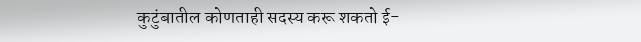कुटुंबातील कोणताही सदस्य करू शकतो ई-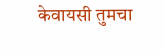केवायसी तुमचा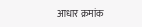आधार क्रमांक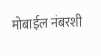मोबाईल नंबरशी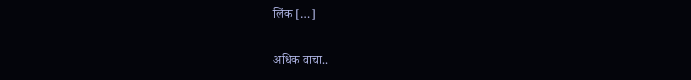लिंक […]

अधिक वाचा..